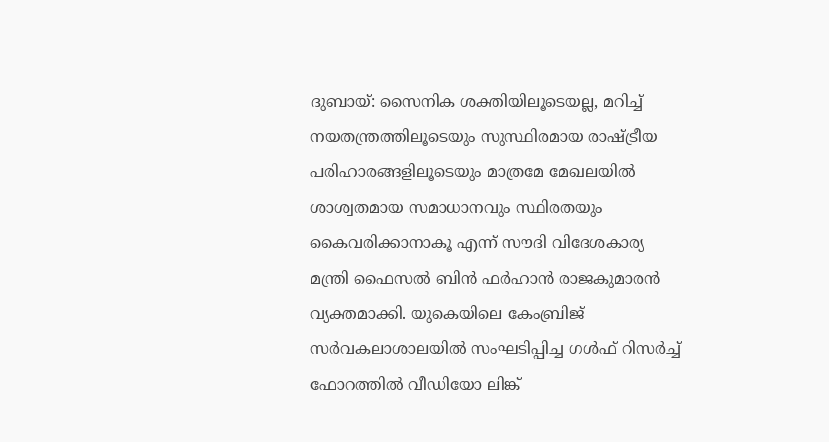ദുബായ്: സൈനിക ശക്തിയിലൂടെയല്ല, മറിച്ച് നയതന്ത്രത്തിലൂടെയും സുസ്ഥിരമായ രാഷ്ട്രീയ പരിഹാരങ്ങളിലൂടെയും മാത്രമേ മേഖലയിൽ ശാശ്വതമായ സമാധാനവും സ്ഥിരതയും കൈവരിക്കാനാകൂ എന്ന് സൗദി വിദേശകാര്യ മന്ത്രി ഫൈസൽ ബിൻ ഫർഹാൻ രാജകുമാരൻ വ്യക്തമാക്കി. യുകെയിലെ കേംബ്രിജ് സർവകലാശാലയിൽ സംഘടിപ്പിച്ച ഗൾഫ് റിസർച്ച് ഫോറത്തിൽ വീഡിയോ ലിങ്ക്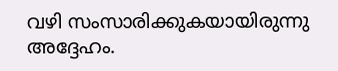വഴി സംസാരിക്കുകയായിരുന്നു അദ്ദേഹം.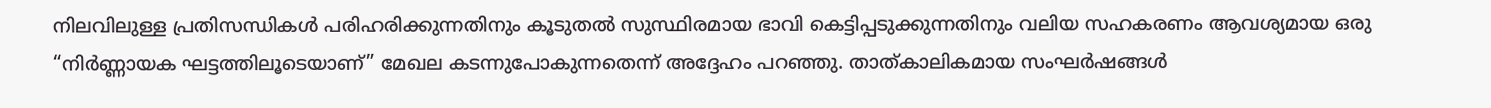നിലവിലുള്ള പ്രതിസന്ധികൾ പരിഹരിക്കുന്നതിനും കൂടുതൽ സുസ്ഥിരമായ ഭാവി കെട്ടിപ്പടുക്കുന്നതിനും വലിയ സഹകരണം ആവശ്യമായ ഒരു “നിർണ്ണായക ഘട്ടത്തിലൂടെയാണ്” മേഖല കടന്നുപോകുന്നതെന്ന് അദ്ദേഹം പറഞ്ഞു. താത്കാലികമായ സംഘർഷങ്ങൾ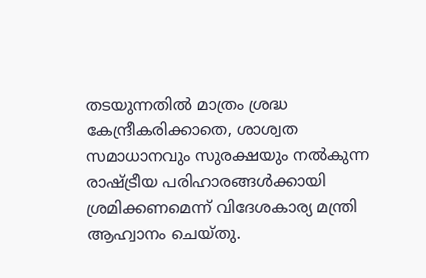തടയുന്നതിൽ മാത്രം ശ്രദ്ധ കേന്ദ്രീകരിക്കാതെ, ശാശ്വത സമാധാനവും സുരക്ഷയും നൽകുന്ന രാഷ്ട്രീയ പരിഹാരങ്ങൾക്കായി ശ്രമിക്കണമെന്ന് വിദേശകാര്യ മന്ത്രി ആഹ്വാനം ചെയ്തു.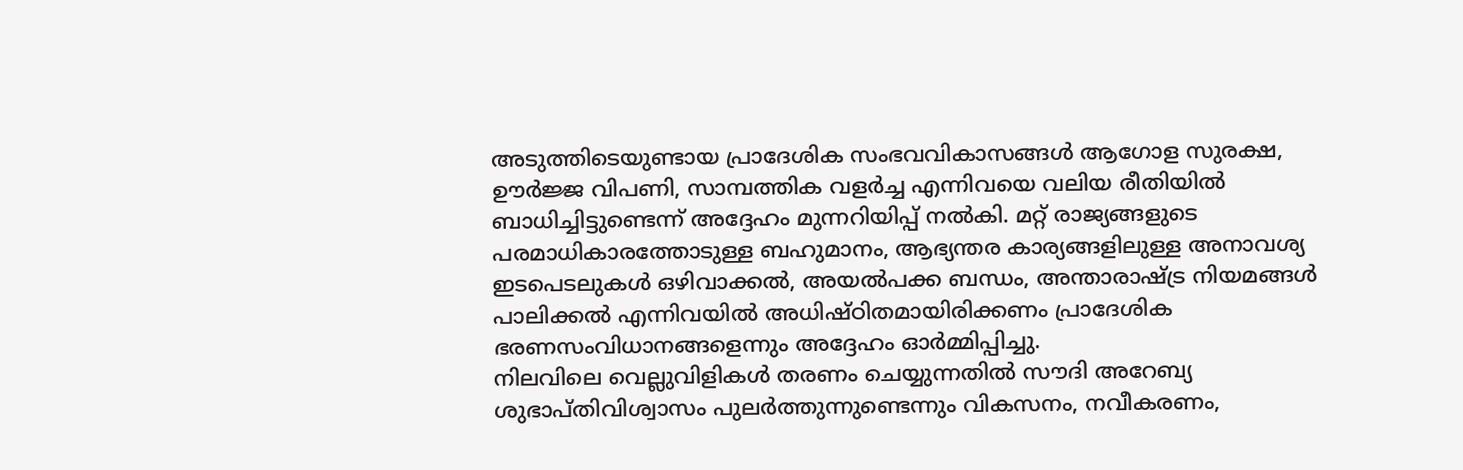അടുത്തിടെയുണ്ടായ പ്രാദേശിക സംഭവവികാസങ്ങൾ ആഗോള സുരക്ഷ, ഊർജ്ജ വിപണി, സാമ്പത്തിക വളർച്ച എന്നിവയെ വലിയ രീതിയിൽ ബാധിച്ചിട്ടുണ്ടെന്ന് അദ്ദേഹം മുന്നറിയിപ്പ് നൽകി. മറ്റ് രാജ്യങ്ങളുടെ പരമാധികാരത്തോടുള്ള ബഹുമാനം, ആഭ്യന്തര കാര്യങ്ങളിലുള്ള അനാവശ്യ ഇടപെടലുകൾ ഒഴിവാക്കൽ, അയൽപക്ക ബന്ധം, അന്താരാഷ്ട്ര നിയമങ്ങൾ പാലിക്കൽ എന്നിവയിൽ അധിഷ്ഠിതമായിരിക്കണം പ്രാദേശിക ഭരണസംവിധാനങ്ങളെന്നും അദ്ദേഹം ഓർമ്മിപ്പിച്ചു.
നിലവിലെ വെല്ലുവിളികൾ തരണം ചെയ്യുന്നതിൽ സൗദി അറേബ്യ ശുഭാപ്തിവിശ്വാസം പുലർത്തുന്നുണ്ടെന്നും വികസനം, നവീകരണം,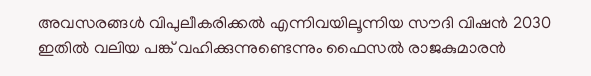അവസരങ്ങൾ വിപുലീകരിക്കൽ എന്നിവയിലൂന്നിയ സൗദി വിഷൻ 2030 ഇതിൽ വലിയ പങ്ക് വഹിക്കുന്നുണ്ടെന്നും ഫൈസൽ രാജകുമാരൻ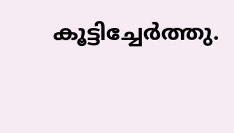കൂട്ടിച്ചേർത്തു.